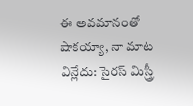ఈ అవమానంతో షాకయ్యా, నా మాట విన్లేదు: సైరస్ మిస్త్రీ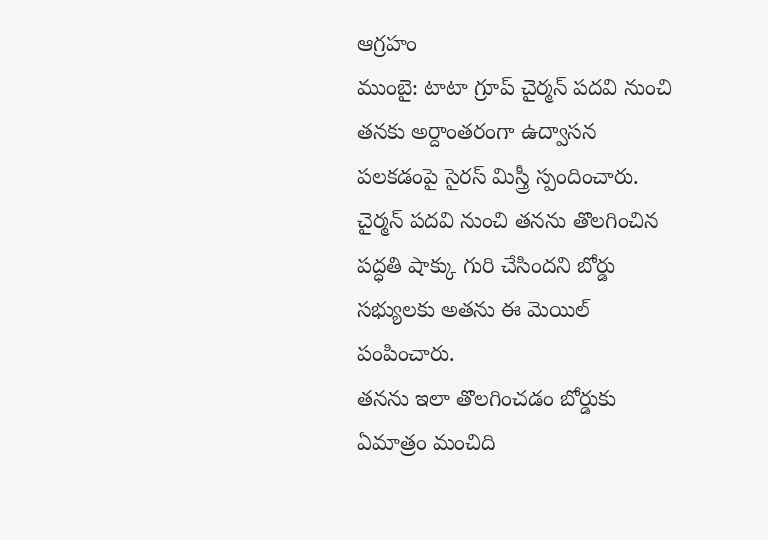ఆగ్రహం
ముంబై: టాటా గ్రూప్ చైర్మన్ పదవి నుంచి తనకు అర్దాంతరంగా ఉద్వాసన పలకడంపై సైరస్ మిస్త్రీ స్పందించారు. చైర్మన్ పదవి నుంచి తనను తొలగించిన పద్ధతి షాక్కు గురి చేసిందని బోర్డు సభ్యులకు అతను ఈ మెయిల్ పంపించారు.
తనను ఇలా తొలగించడం బోర్డుకు ఏమాత్రం మంచిది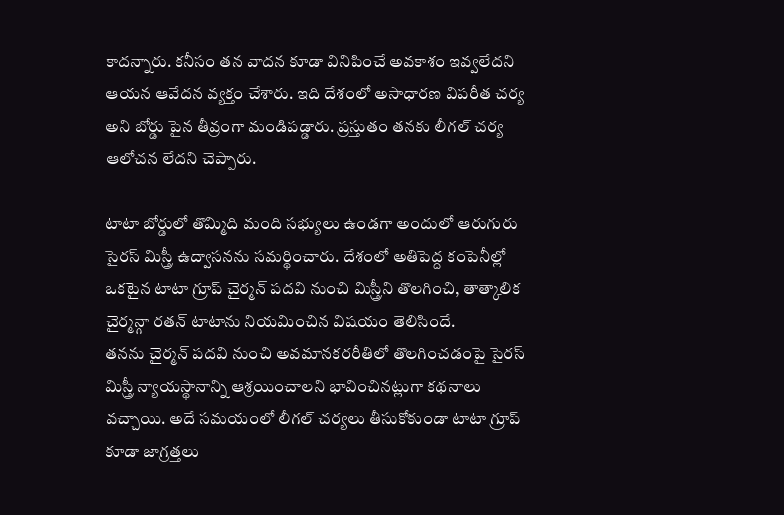కాదన్నారు. కనీసం తన వాదన కూడా వినిపించే అవకాశం ఇవ్వలేదని ఆయన ఆవేదన వ్యక్తం చేశారు. ఇది దేశంలో అసాధారణ విపరీత చర్య అని బోర్డు పైన తీవ్రంగా మండిపడ్డారు. ప్రస్తుతం తనకు లీగల్ చర్య ఆలోచన లేదని చెప్పారు.

టాటా బోర్డులో తొమ్మిది మంది సభ్యులు ఉండగా అందులో ఆరుగురు సైరస్ మిస్త్రీ ఉద్వాసనను సమర్థించారు. దేశంలో అతిపెద్ద కంపెనీల్లో ఒకటైన టాటా గ్రూప్ చైర్మన్ పదవి నుంచి మిస్త్రీని తొలగించి, తాత్కాలిక చైర్మన్గా రతన్ టాటాను నియమించిన విషయం తెలిసిందే.
తనను చైర్మన్ పదవి నుంచి అవమానకరరీతిలో తొలగించడంపై సైరస్ మిస్త్రీ న్యాయస్థానాన్ని ఆశ్రయించాలని భావించినట్లుగా కథనాలు వచ్చాయి. అదే సమయంలో లీగల్ చర్యలు తీసుకోకుండా టాటా గ్రూప్ కూడా జాగ్రత్తలు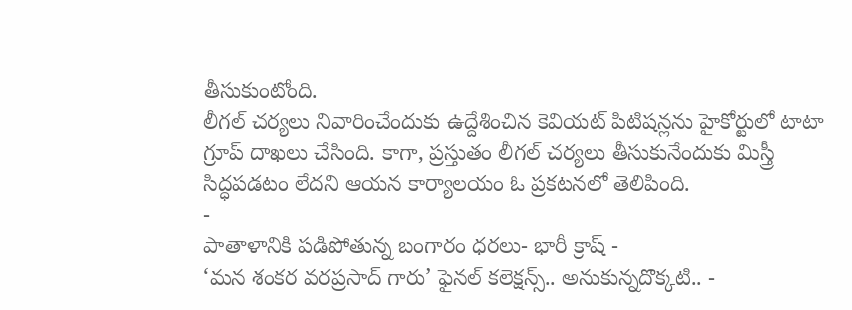తీసుకుంటోంది.
లీగల్ చర్యలు నివారించేందుకు ఉద్దేశించిన కెవియట్ పిటిషన్లను హైకోర్టులో టాటా గ్రూప్ దాఖలు చేసింది. కాగా, ప్రస్తుతం లీగల్ చర్యలు తీసుకునేందుకు మిస్త్రీ సిద్ధపడటం లేదని ఆయన కార్యాలయం ఓ ప్రకటనలో తెలిపింది.
-
పాతాళానికి పడిపోతున్న బంగారం ధరలు- భారీ క్రాష్ -
‘మన శంకర వరప్రసాద్ గారు’ ఫైనల్ కలెక్షన్స్.. అనుకున్నదొక్కటి.. -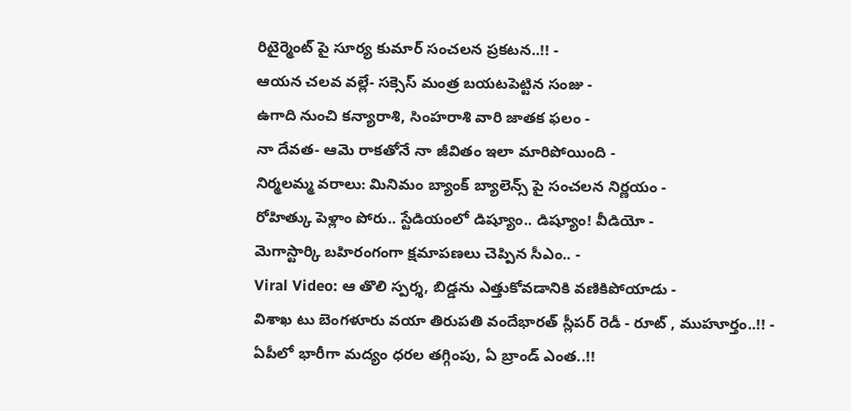రిటైర్మెంట్ పై సూర్య కుమార్ సంచలన ప్రకటన..!! -
ఆయన చలవ వల్లే- సక్సెస్ మంత్ర బయటపెట్టిన సంజు -
ఉగాది నుంచి కన్యారాశి, సింహరాశి వారి జాతక ఫలం -
నా దేవత- ఆమె రాకతోనే నా జీవితం ఇలా మారిపోయింది -
నిర్మలమ్మ వరాలు: మినిమం బ్యాంక్ బ్యాలెన్స్ పై సంచలన నిర్ణయం -
రోహిత్కు పెళ్లాం పోరు.. స్టేడియంలో డిష్యూం.. డిష్యూం! వీడియో -
మెగాస్టార్కి బహిరంగంగా క్షమాపణలు చెప్పిన సీఎం.. -
Viral Video: ఆ తొలి స్పర్శ, బిడ్డను ఎత్తుకోవడానికి వణికిపోయాడు -
విశాఖ టు బెంగళూరు వయా తిరుపతి వందేభారత్ స్లీపర్ రెడీ - రూట్ , ముహూర్తం..!! -
ఏపీలో భారీగా మద్యం ధరల తగ్గింపు, ఏ బ్రాండ్ ఎంత..!!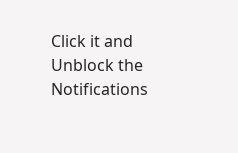Click it and Unblock the Notifications